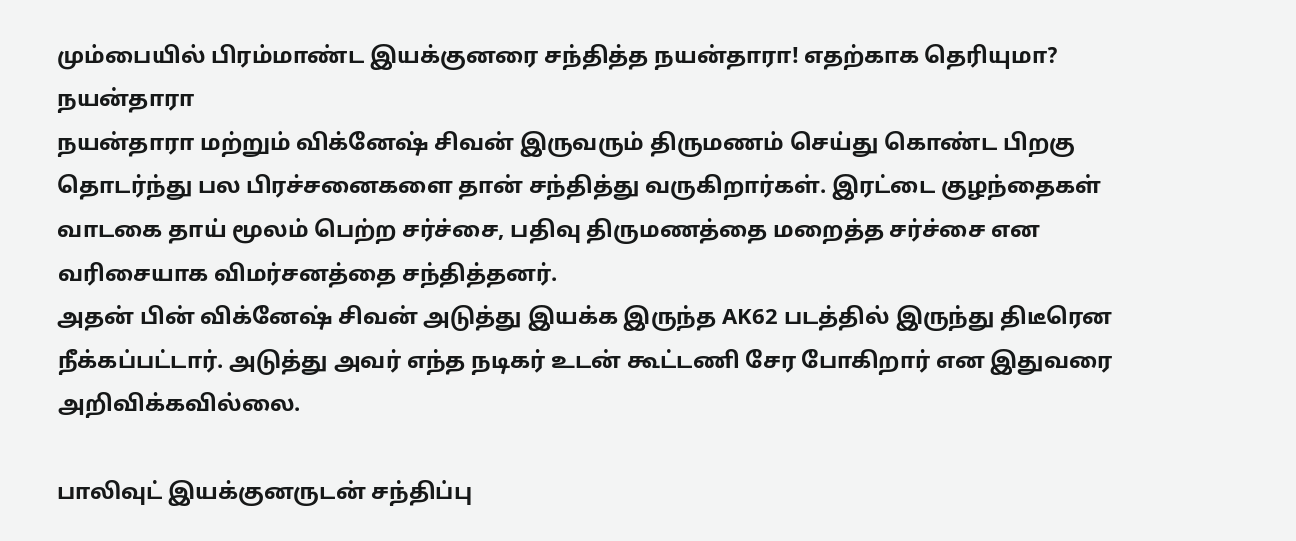மும்பையில் பிரம்மாண்ட இயக்குனரை சந்தித்த நயன்தாரா! எதற்காக தெரியுமா?
நயன்தாரா
நயன்தாரா மற்றும் விக்னேஷ் சிவன் இருவரும் திருமணம் செய்து கொண்ட பிறகு தொடர்ந்து பல பிரச்சனைகளை தான் சந்தித்து வருகிறார்கள். இரட்டை குழந்தைகள் வாடகை தாய் மூலம் பெற்ற சர்ச்சை, பதிவு திருமணத்தை மறைத்த சர்ச்சை என வரிசையாக விமர்சனத்தை சந்தித்தனர்.
அதன் பின் விக்னேஷ் சிவன் அடுத்து இயக்க இருந்த AK62 படத்தில் இருந்து திடீரென நீக்கப்பட்டார். அடுத்து அவர் எந்த நடிகர் உடன் கூட்டணி சேர போகிறார் என இதுவரை அறிவிக்கவில்லை.

பாலிவுட் இயக்குனருடன் சந்திப்பு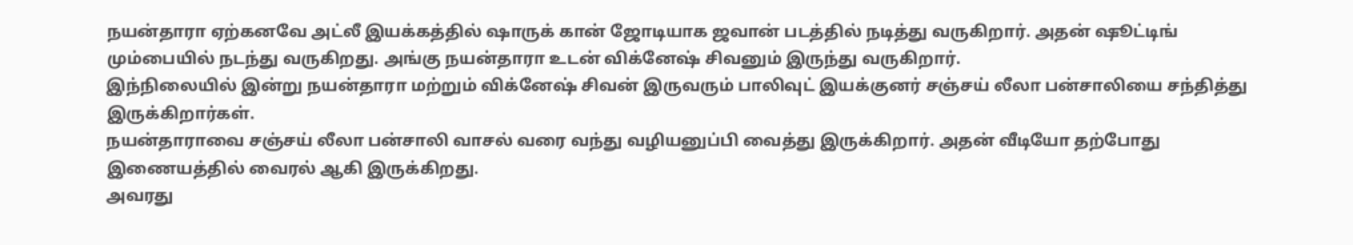நயன்தாரா ஏற்கனவே அட்லீ இயக்கத்தில் ஷாருக் கான் ஜோடியாக ஜவான் படத்தில் நடித்து வருகிறார். அதன் ஷூட்டிங் மும்பையில் நடந்து வருகிறது. அங்கு நயன்தாரா உடன் விக்னேஷ் சிவனும் இருந்து வருகிறார்.
இந்நிலையில் இன்று நயன்தாரா மற்றும் விக்னேஷ் சிவன் இருவரும் பாலிவுட் இயக்குனர் சஞ்சய் லீலா பன்சாலியை சந்தித்து இருக்கிறார்கள்.
நயன்தாராவை சஞ்சய் லீலா பன்சாலி வாசல் வரை வந்து வழியனுப்பி வைத்து இருக்கிறார். அதன் வீடியோ தற்போது இணையத்தில் வைரல் ஆகி இருக்கிறது.
அவரது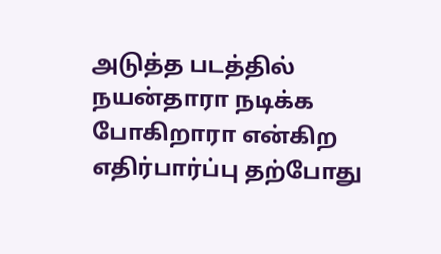அடுத்த படத்தில் நயன்தாரா நடிக்க போகிறாரா என்கிற எதிர்பார்ப்பு தற்போது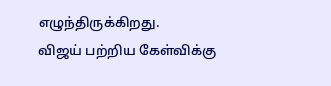எழுந்திருக்கிறது.
விஜய் பற்றிய கேள்விக்கு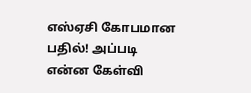எஸ்ஏசி கோபமான பதில்! அப்படி என்ன கேள்வி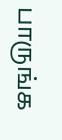பாருங்க